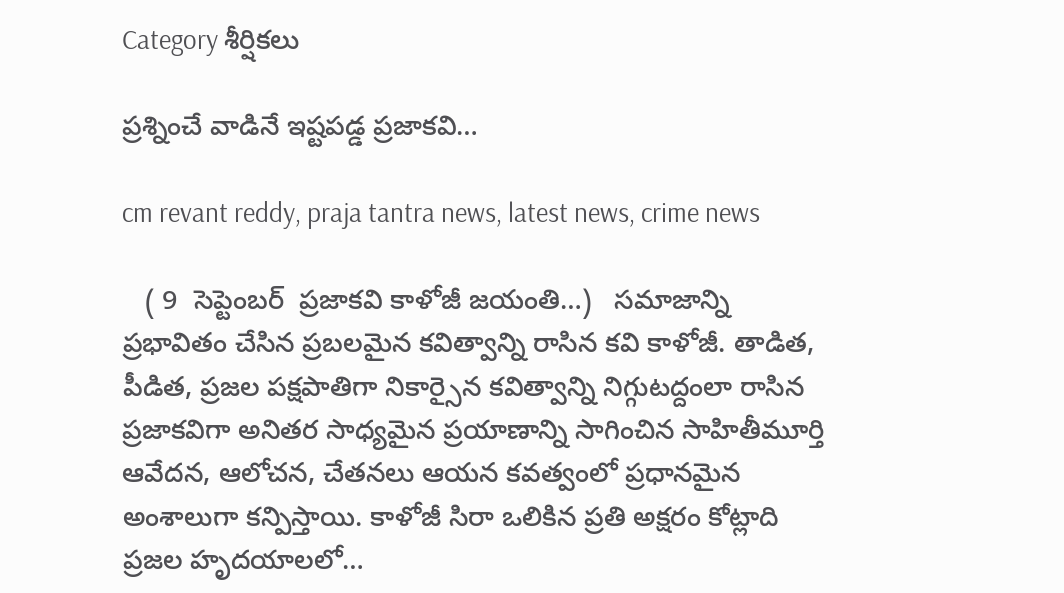Category శీర్షికలు

ప్ర‌శ్నించే వాడినే ఇష్ట‌ప‌డ్డ ప్ర‌జాక‌వి…

cm revant reddy, praja tantra news, latest news, crime news

   ( 9  సెప్టెంబ‌ర్  ప్ర‌జాక‌వి కాళోజీ జ‌యంతి…)   స‌మాజాన్ని ప్ర‌భావితం చేసిన ప్ర‌బ‌ల‌మైన క‌విత్వాన్ని రాసిన క‌వి కాళోజీ. తాడిత‌, పీడిత, ప్ర‌జ‌ల ప‌క్షపాతిగా నికార్సైన క‌విత్వాన్ని నిగ్గుట‌ద్దంలా రాసిన ప్ర‌జాక‌విగా అనిత‌ర సాధ్య‌మైన ప్ర‌యాణాన్ని సాగించిన సాహితీమూర్తి ఆవేద‌న‌, ఆలోచ‌న‌, చేత‌నలు ఆయ‌న క‌వ‌త్వంలో ప్ర‌ధాన‌మైన అంశాలుగా క‌న్పిస్తాయి. కాళోజీ సిరా ఒలికిన ప్ర‌తి అక్ష‌రం కోట్లాది ప్ర‌జ‌ల హృద‌యాల‌లో…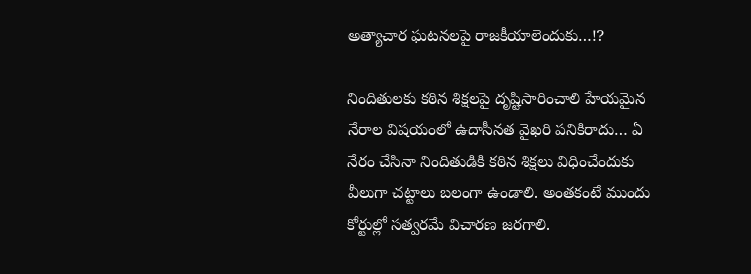అత్యాచార ఘటనలపై రాజకీయాలెందుకు…!?

నిందితులకు కఠిన శిక్షలపై దృష్టిసారించాలి హేయమైన నేరాల విషయంలో ఉదాసీనత వైఖరి పనికిరాదు… ఏ నేరం చేసినా నిందితుడికి కఠిన శిక్షలు విధించేందుకు వీలుగా చట్టాలు బలంగా ఉండాలి. అంతకంటే ముందు కోర్టుల్లో సత్వరమే విచారణ జరగాలి.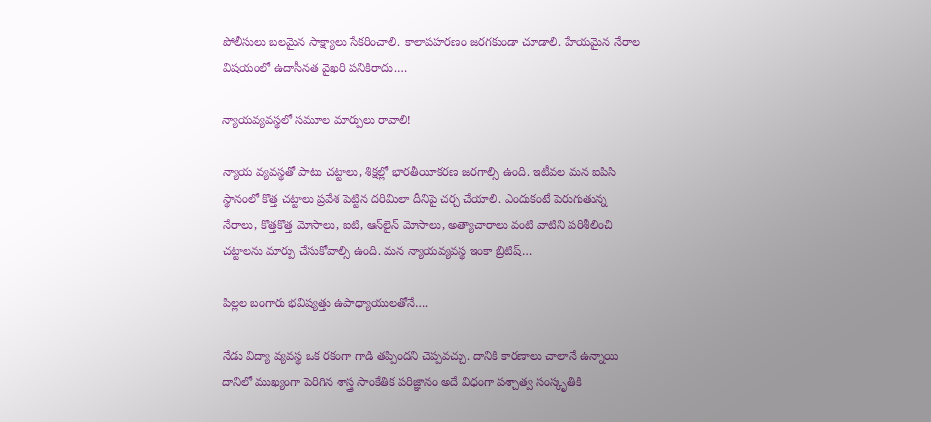పోలీసులు బలమైన సాక్ష్యాలు సేకరించాలి. కాలాపహరణం జరగకుండా చూడాలి. హేయమైన నేరాల విషయంలో ఉదాసీనత వైఖరి పనికిరాదు.…

న్యాయవ్యవస్థలో సమూల మార్పులు రావాలి!

న్యాయ వ్యవస్థతో పాటు చట్టాలు, శిక్షల్లో భారతీయీకరణ జరగాల్సి ఉంది. ఇటీవల మన ఐపిసి స్థానంలో కొత్త చట్టాలు ప్రవేశ పెట్టిన దరిమిలా దీనిపై చర్చ చేయాలి. ఎందుకంటే పెరుగుతున్న నేరాలు, కొత్తకొత్త మోసాలు, ఐటి, ఆన్‌లైన్‌ మోసాలు, అత్యాచారాలు వంటి వాటిని పరిశీలించి చట్టాలను మార్పు చేసుకోవాల్సి ఉంది. మన న్యాయవ్యవస్థ ఇంకా బ్రిటిష్‌…

పిల్లల బంగారు భవిష్యత్తు ఉపాధ్యాయులతోనే….

నేడు విద్యా వ్యవస్థ ఒక రకంగా గాడి తప్పిందని చెప్పవచ్చు. దానికి కారణాలు చాలానే ఉన్నాయి దానిలో ముఖ్యంగా పెరిగిన శాస్త్ర సాంకేతిక పరిజ్ఞానం అదే విధంగా పశ్చాత్వ సంస్కృతికి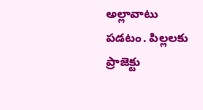అల్లావాటు పడటం. పిల్లలకు ప్రాజెక్టు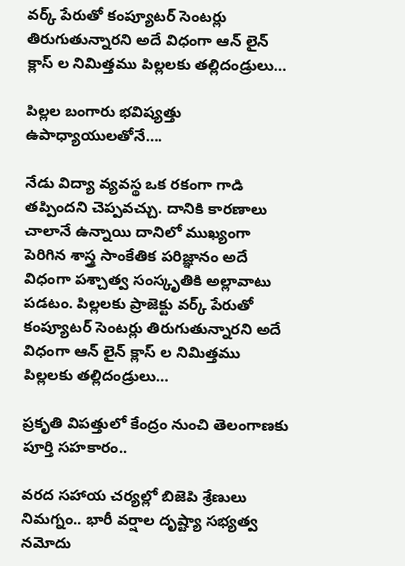వర్క్ పేరుతో కంప్యూటర్ సెంటర్లు తిరుగుతున్నారని అదే విధంగా ఆన్ లైన్ క్లాస్ ల నిమిత్తము పిల్లలకు తల్లిదండ్రులు…

పిల్లల బంగారు భవిష్యత్తు ఉపాధ్యాయులతోనే….

నేడు విద్యా వ్యవస్థ ఒక రకంగా గాడి తప్పిందని చెప్పవచ్చు. దానికి కారణాలు చాలానే ఉన్నాయి దానిలో ముఖ్యంగా పెరిగిన శాస్త్ర సాంకేతిక పరిజ్ఞానం అదే విధంగా పశ్చాత్వ సంస్కృతికి అల్లావాటు పడటం. పిల్లలకు ప్రాజెక్టు వర్క్ పేరుతో కంప్యూటర్ సెంటర్లు తిరుగుతున్నారని అదే విధంగా ఆన్ లైన్ క్లాస్ ల నిమిత్తము పిల్లలకు తల్లిదండ్రులు…

ప్రకృతి విపత్తులో కేంద్రం నుంచి తెలంగాణ‌కు పూర్తి స‌హ‌కారం..

వ‌ర‌ద స‌హాయ చ‌ర్య‌ల్లో బిజెపి శ్రేణులు నిమ‌గ్నం.. భారీ వ‌ర్షాల దృష్ట్యా స‌భ్య‌త్వ న‌మోదు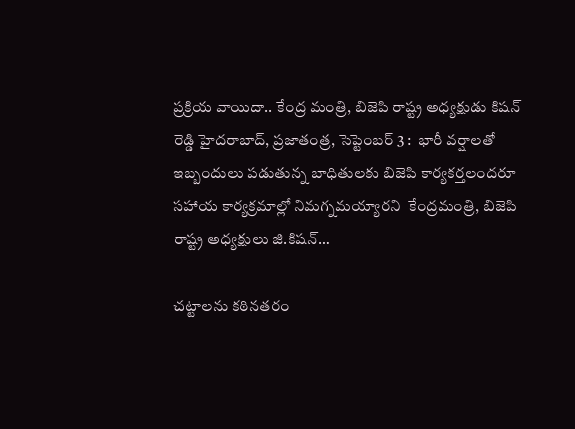ప్ర‌క్రియ వాయిదా.. కేంద్ర మంత్రి, బిజెపి రాష్ట్ర అధ్య‌క్షుడు కిష‌న్ రెడ్డి హైద‌రాబాద్‌, ప్ర‌జాతంత్ర‌, సెప్టెంబ‌ర్ 3 :  భారీ వర్షాల‌తో ఇబ్బందులు ప‌డుతున్న బాధితుల‌కు బిజెపి కార్యకర్తలందరూ సహాయ కార్యక్రమాల్లో నిమగ్నమయ్యారని  కేంద్రమంత్రి, బిజెపి రాష్ట్ర అధ్యక్షులు జి.కిషన్…

చట్టాలను కఠినతరం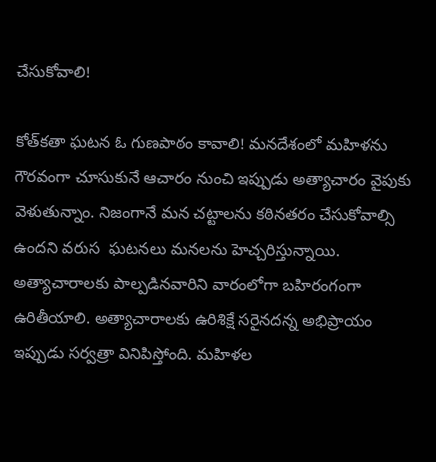చేసుకోవాలి!

కోత్‌కతా ఘటన ఓ గుణపాఠం కావాలి! మనదేశంలో మహిళను  గౌరవంగా చూసుకునే ఆచారం నుంచి ఇప్పుడు అత్యాచారం వైపుకు వెళుతున్నాం. నిజంగానే మన చట్టాలను కఠినతరం చేసుకోవాల్సి ఉందని వరుస  ఘటనలు మనలను హెచ్చరిస్తున్నాయి.  అత్యాచారాలకు పాల్పడినవారిని వారంలోగా బహిరంగంగా ఉరితీయాలి. అత్యాచారాలకు ఉరిశిక్షే సరైనదన్న అభిప్రాయం ఇప్పుడు సర్వత్రా వినిపిస్తోంది. మహిళల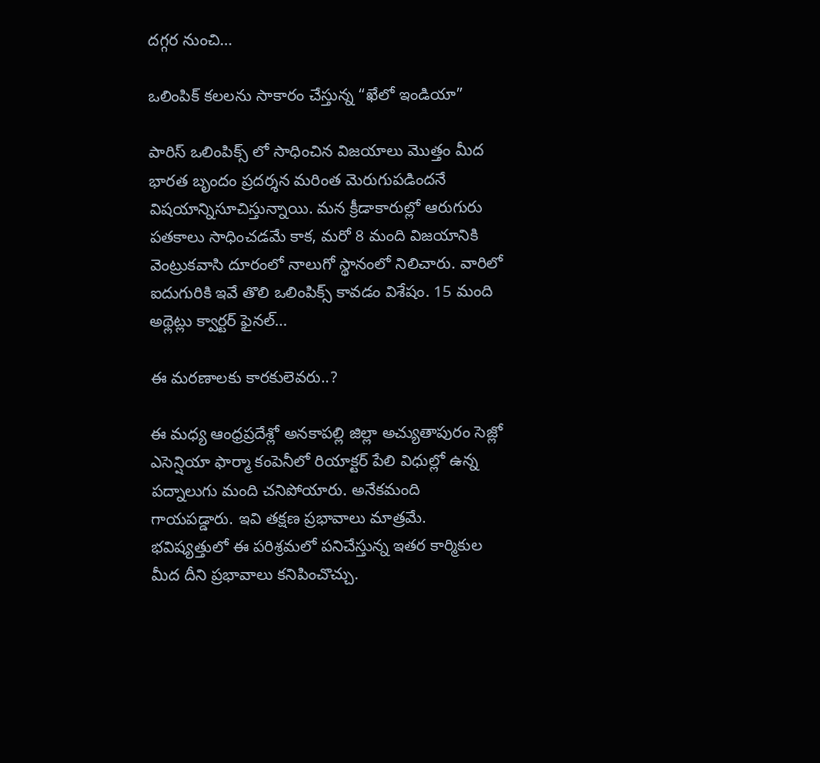దగ్గర నుంచి…

ఒలింపిక్ కలలను సాకారం చేస్తున్న “ఖేలో ఇండియా”

పారిస్ ఒలింపిక్స్ లో సాధించిన విజయాలు మొత్తం మీద భారత బృందం ప్రదర్శన మరింత మెరుగుపడిందనే విషయాన్నిసూచిస్తున్నాయి. మన క్రీడాకారుల్లో ఆరుగురు పతకాలు సాధించడమే కాక, మరో 8 మంది విజయానికి వెంట్రుకవాసి దూరంలో నాలుగో స్థానంలో నిలిచారు. వారిలో ఐదుగురికి ఇవే తొలి ఒలింపిక్స్ కావడం విశేషం. 15 మంది అథ్లెట్లు క్వార్టర్ ఫైనల్…

ఈ మరణాలకు కారకులెవరు..?

ఈ మధ్య ఆంధ్రప్రదేశ్లో అనకాపల్లి జిల్లా అచ్యుతాపురం సెజ్లో ఎసెన్షియా ఫార్మా కంపెనీలో రియాక్టర్‌ పేలి విధుల్లో ఉన్న పద్నాలుగు మంది చనిపోయారు. అనేకమంది గాయపడ్డారు. ఇవి తక్షణ ప్రభావాలు మాత్రమే. భవిష్యత్తులో ఈ పరిశ్రమలో పనిచేస్తున్న ఇతర కార్మికుల మీద దీని ప్రభావాలు కనిపించొచ్చు.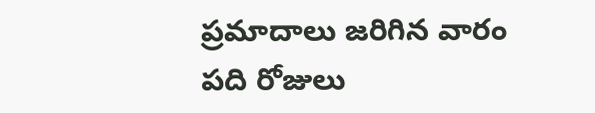ప్రమాదాలు జరిగిన వారం పది రోజులు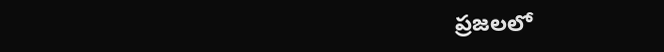ప్రజలలో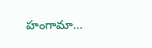హంగామా…